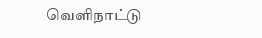வெளிநாட்டு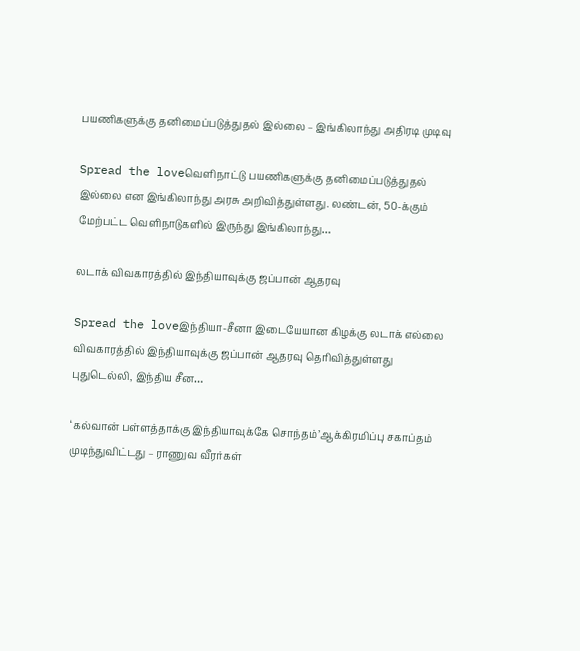பயணிகளுக்கு தனிமைப்படுத்துதல் இல்லை – இங்கிலாந்து அதிரடி முடிவு

Spread the loveவெளிநாட்டு பயணிகளுக்கு தனிமைப்படுத்துதல் இல்லை என இங்கிலாந்து அரசு அறிவித்துள்ளது. லண்டன், 50-க்கும் மேற்பட்ட வெளிநாடுகளில் இருந்து இங்கிலாந்து…

லடாக் விவகாரத்தில் இந்தியாவுக்கு ஜப்பான் ஆதரவு

Spread the loveஇந்தியா-சீனா இடையேயான கிழக்கு லடாக் எல்லை விவகாரத்தில் இந்தியாவுக்கு ஜப்பான் ஆதரவு தெரிவித்துள்ளது   புதுடெல்லி, இந்திய சீன…

‘கல்வான் பள்ளத்தாக்கு இந்தியாவுக்கே சொந்தம்’ஆக்கிரமிப்பு சகாப்தம் முடிந்துவிட்டது – ராணுவ வீரர்கள்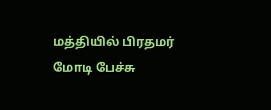மத்தியில் பிரதமர் மோடி பேச்சு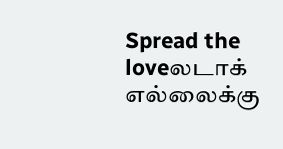Spread the loveலடாக் எல்லைக்கு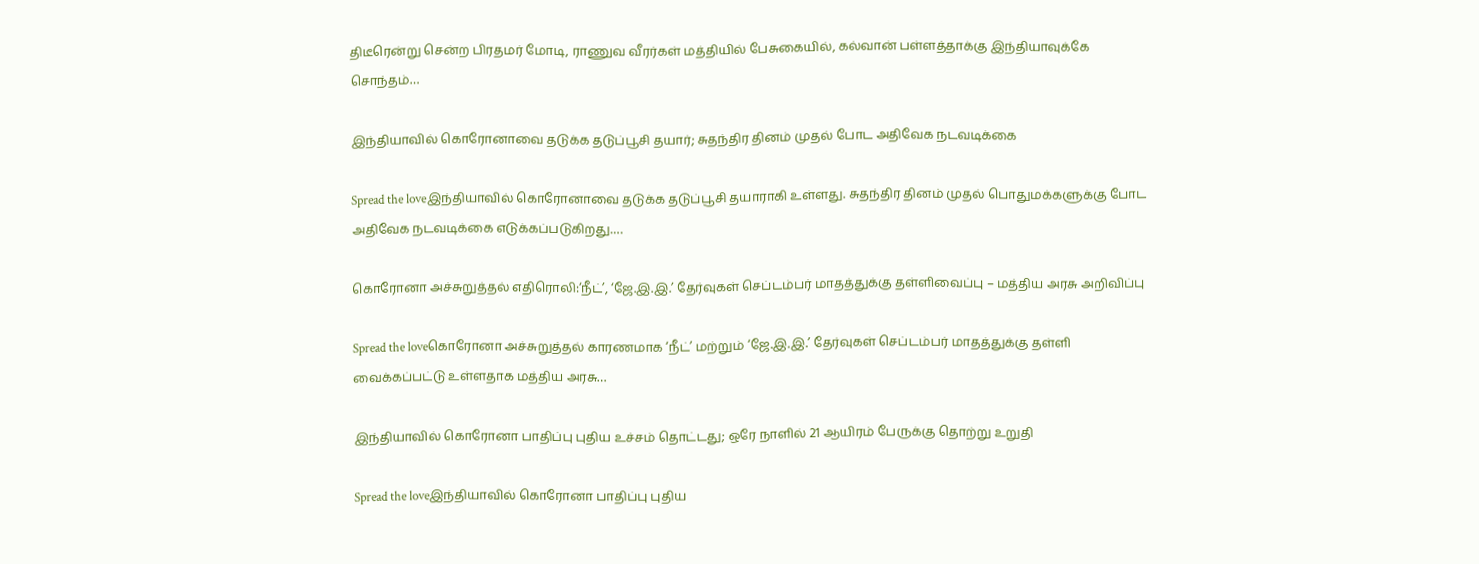திடீரென்று சென்ற பிரதமர் மோடி, ராணுவ வீரர்கள் மத்தியில் பேசுகையில், கல்வான் பள்ளத்தாக்கு இந்தியாவுக்கே சொந்தம்…

இந்தியாவில் கொரோனாவை தடுக்க தடுப்பூசி தயார்; சுதந்திர தினம் முதல் போட அதிவேக நடவடிக்கை

Spread the loveஇந்தியாவில் கொரோனாவை தடுக்க தடுப்பூசி தயாராகி உள்ளது. சுதந்திர தினம் முதல் பொதுமக்களுக்கு போட அதிவேக நடவடிக்கை எடுக்கப்படுகிறது.…

கொரோனா அச்சுறுத்தல் எதிரொலி:‘நீட்’, ‘ஜே.இ.இ.’ தேர்வுகள் செப்டம்பர் மாதத்துக்கு தள்ளிவைப்பு – மத்திய அரசு அறிவிப்பு

Spread the loveகொரோனா அச்சுறுத்தல் காரணமாக ‘நீட்’ மற்றும் ‘ஜே.இ.இ.’ தேர்வுகள் செப்டம்பர் மாதத்துக்கு தள்ளி வைக்கப்பட்டு உள்ளதாக மத்திய அரசு…

இந்தியாவில் கொரோனா பாதிப்பு புதிய உச்சம் தொட்டது; ஒரே நாளில் 21 ஆயிரம் பேருக்கு தொற்று உறுதி

Spread the loveஇந்தியாவில் கொரோனா பாதிப்பு புதிய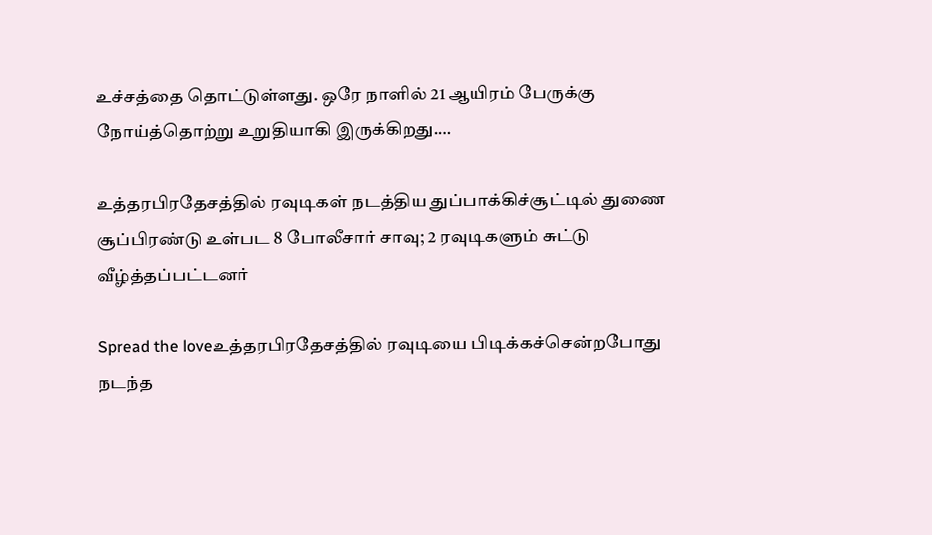உச்சத்தை தொட்டுள்ளது. ஒரே நாளில் 21 ஆயிரம் பேருக்கு நோய்த்தொற்று உறுதியாகி இருக்கிறது.…

உத்தரபிரதேசத்தில் ரவுடிகள் நடத்திய துப்பாக்கிச்சூட்டில் துணை சூப்பிரண்டு உள்பட 8 போலீசார் சாவு; 2 ரவுடிகளும் சுட்டு வீழ்த்தப்பட்டனர்

Spread the loveஉத்தரபிரதேசத்தில் ரவுடியை பிடிக்கச்சென்றபோது நடந்த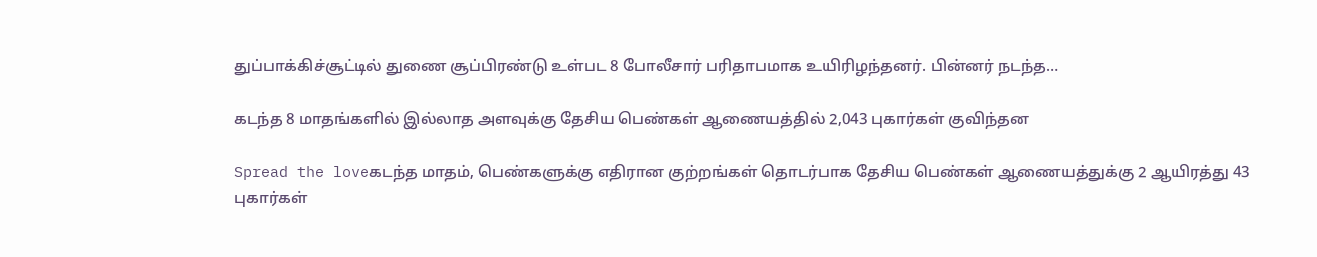துப்பாக்கிச்சூட்டில் துணை சூப்பிரண்டு உள்பட 8 போலீசார் பரிதாபமாக உயிரிழந்தனர். பின்னர் நடந்த…

கடந்த 8 மாதங்களில் இல்லாத அளவுக்கு தேசிய பெண்கள் ஆணையத்தில் 2,043 புகார்கள் குவிந்தன

Spread the loveகடந்த மாதம், பெண்களுக்கு எதிரான குற்றங்கள் தொடர்பாக தேசிய பெண்கள் ஆணையத்துக்கு 2 ஆயிரத்து 43 புகார்கள்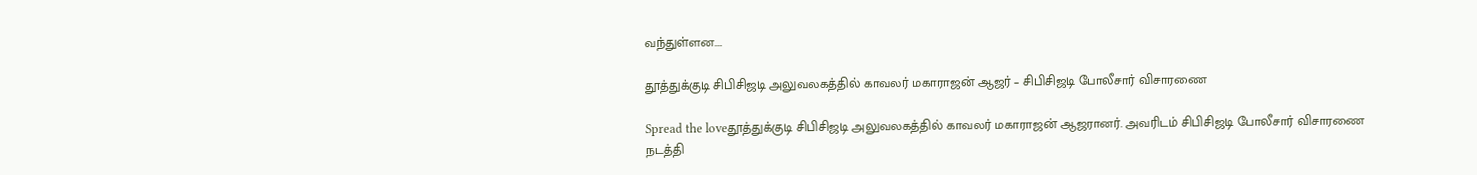வந்துள்ளன.…

தூத்துக்குடி சிபிசிஜடி அலுவலகத்தில் காவலர் மகாராஜன் ஆஜர் – சிபிசிஜடி போலீசார் விசாரணை

Spread the loveதூத்துக்குடி சிபிசிஜடி அலுவலகத்தில் காவலர் மகாராஜன் ஆஜரானர். அவரிடம் சிபிசிஜடி போலீசார் விசாரணை நடத்தி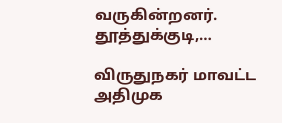வருகின்றனர்.   தூத்துக்குடி,…

விருதுநகர் மாவட்ட அதிமுக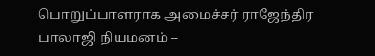பொறுப்பாளராக அமைச்சர் ராஜேந்திர பாலாஜி நியமனம் –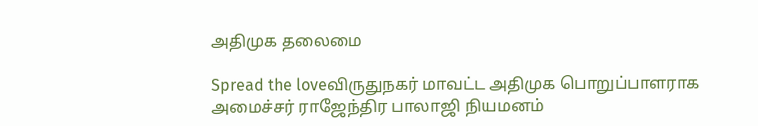அதிமுக தலைமை

Spread the loveவிருதுநகர் மாவட்ட அதிமுக பொறுப்பாளராக அமைச்சர் ராஜேந்திர பாலாஜி நியமனம்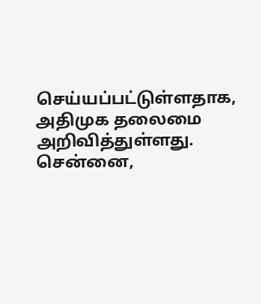செய்யப்பட்டுள்ளதாக, அதிமுக தலைமை அறிவித்துள்ளது. சென்னை,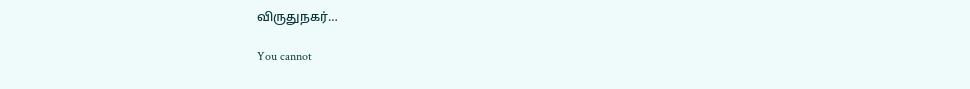விருதுநகர்…

You cannot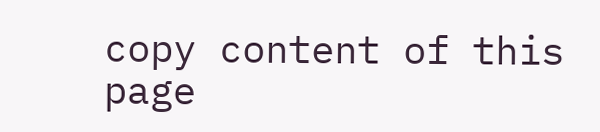copy content of this page